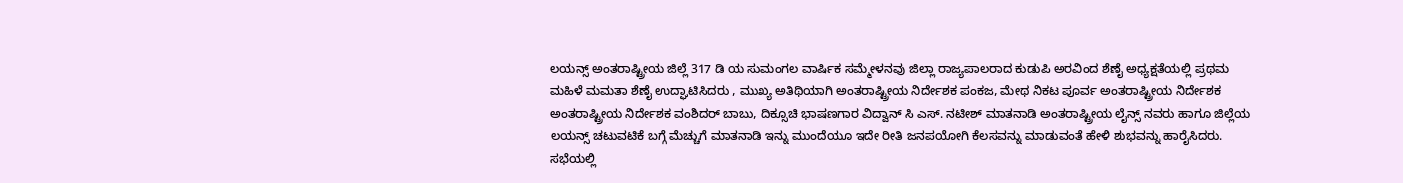ಲಯನ್ಸ್ ಅಂತರಾಷ್ಟ್ರೀಯ ಜಿಲ್ಲೆ 317 ಡಿ ಯ ಸುಮಂಗಲ ವಾರ್ಷಿಕ ಸಮ್ಮೇಳನವು ಜಿಲ್ಲಾ ರಾಜ್ಯಪಾಲರಾದ ಕುಡುಪಿ ಅರವಿಂದ ಶೆಣೈ ಅಧ್ಯಕ್ಷತೆಯಲ್ಲಿ ಪ್ರಥಮ ಮಹಿಳೆ ಮಮತಾ ಶೆಣೈ ಉದ್ಘಾಟಿಸಿದರು , ಮುಖ್ಯ ಅತಿಥಿಯಾಗಿ ಅಂತರಾಷ್ಟ್ರೀಯ ನಿರ್ದೇಶಕ ಪಂಕಜ, ಮೇಥ ನಿಕಟ ಪೂರ್ವ ಅಂತರಾಷ್ಟ್ರೀಯ ನಿರ್ದೇಶಕ ಅಂತರಾಷ್ಟ್ರೀಯ ನಿರ್ದೇಶಕ ವಂಶಿದರ್ ಬಾಬು, ದಿಕ್ಸೂಚಿ ಭಾಷಣಗಾರ ವಿದ್ವಾನ್ ಸಿ ಎಸ್. ನಟೀಶ್ ಮಾತನಾಡಿ ಅಂತರಾಷ್ಟ್ರೀಯ ಲೈನ್ಸ್ ನವರು ಹಾಗೂ ಜಿಲ್ಲೆಯ ಲಯನ್ಸ್ ಚಟುವಟಿಕೆ ಬಗ್ಗೆ ಮೆಚ್ಚುಗೆ ಮಾತನಾಡಿ ಇನ್ನು ಮುಂದೆಯೂ ಇದೇ ರೀತಿ ಜನಪಯೋಗಿ ಕೆಲಸವನ್ನು ಮಾಡುವಂತೆ ಹೇಳಿ ಶುಭವನ್ನು ಹಾರೈಸಿದರು.
ಸಭೆಯಲ್ಲಿ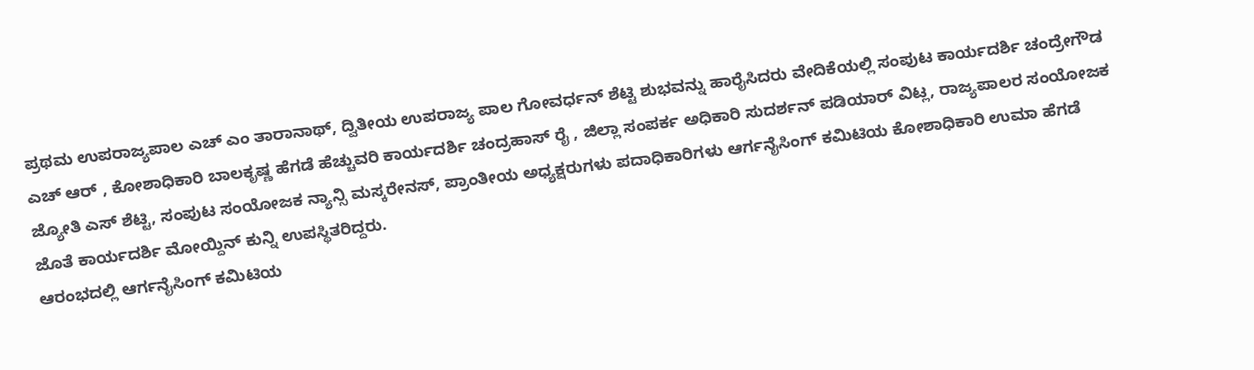ಪ್ರಥಮ ಉಪರಾಜ್ಯಪಾಲ ಎಚ್ ಎಂ ತಾರಾನಾಥ್, ದ್ವಿತೀಯ ಉಪರಾಜ್ಯ ಪಾಲ ಗೋವರ್ಧನ್ ಶೆಟ್ಟಿ ಶುಭವನ್ನು ಹಾರೈಸಿದರು ವೇದಿಕೆಯಲ್ಲಿ ಸಂಪುಟ ಕಾರ್ಯದರ್ಶಿ ಚಂದ್ರೇಗೌಡ ಎಚ್ ಆರ್ , ಕೋಶಾಧಿಕಾರಿ ಬಾಲಕೃಷ್ಣ ಹೆಗಡೆ ಹೆಚ್ಚುವರಿ ಕಾರ್ಯದರ್ಶಿ ಚಂದ್ರಹಾಸ್ ರೈ , ಜಿಲ್ಲಾ ಸಂಪರ್ಕ ಅಧಿಕಾರಿ ಸುದರ್ಶನ್ ಪಡಿಯಾರ್ ವಿಟ್ಲ, ರಾಜ್ಯಪಾಲರ ಸಂಯೋಜಕ ಜ್ಯೋತಿ ಎಸ್ ಶೆಟ್ಟಿ, ಸಂಪುಟ ಸಂಯೋಜಕ ನ್ಯಾನ್ಸಿ ಮಸ್ಕರೇನಸ್, ಪ್ರಾಂತೀಯ ಅಧ್ಯಕ್ಷರುಗಳು ಪದಾಧಿಕಾರಿಗಳು ಆರ್ಗನೈಸಿಂಗ್ ಕಮಿಟಿಯ ಕೋಶಾಧಿಕಾರಿ ಉಮಾ ಹೆಗಡೆ ಜೊತೆ ಕಾರ್ಯದರ್ಶಿ ಮೋಯ್ದಿನ್ ಕುನ್ನಿ ಉಪಸ್ಥಿತರಿದ್ದರು.
ಆರಂಭದಲ್ಲಿ ಆರ್ಗನೈಸಿಂಗ್ ಕಮಿಟಿಯ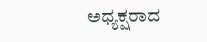ಅಧ್ಯಕ್ಷರಾದ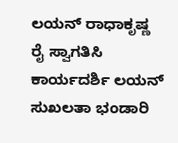ಲಯನ್ ರಾಧಾಕೃಷ್ಣ ರೈ ಸ್ವಾಗತಿಸಿ ಕಾರ್ಯದರ್ಶಿ ಲಯನ್ ಸುಖಲತಾ ಭಂಡಾರಿ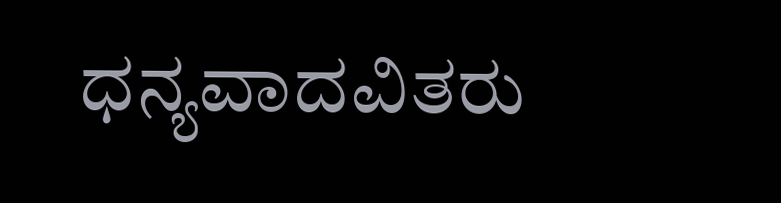ಧನ್ಯವಾದವಿತರು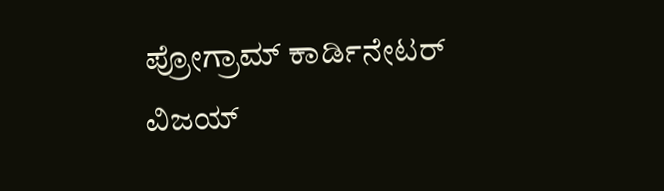ಪ್ರೋಗ್ರಾಮ್ ಕಾರ್ಡಿನೇಟರ್ ವಿಜಯ್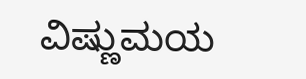ವಿಷ್ಣುಮಯ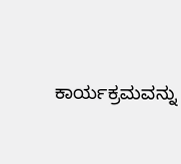ಕಾರ್ಯಕ್ರಮವನ್ನು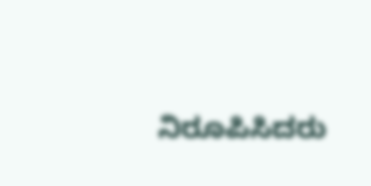ನಿರೂಪಿಸಿದರು